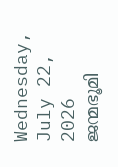Wednesday, July 22, 2026
ജന്മഭൂമി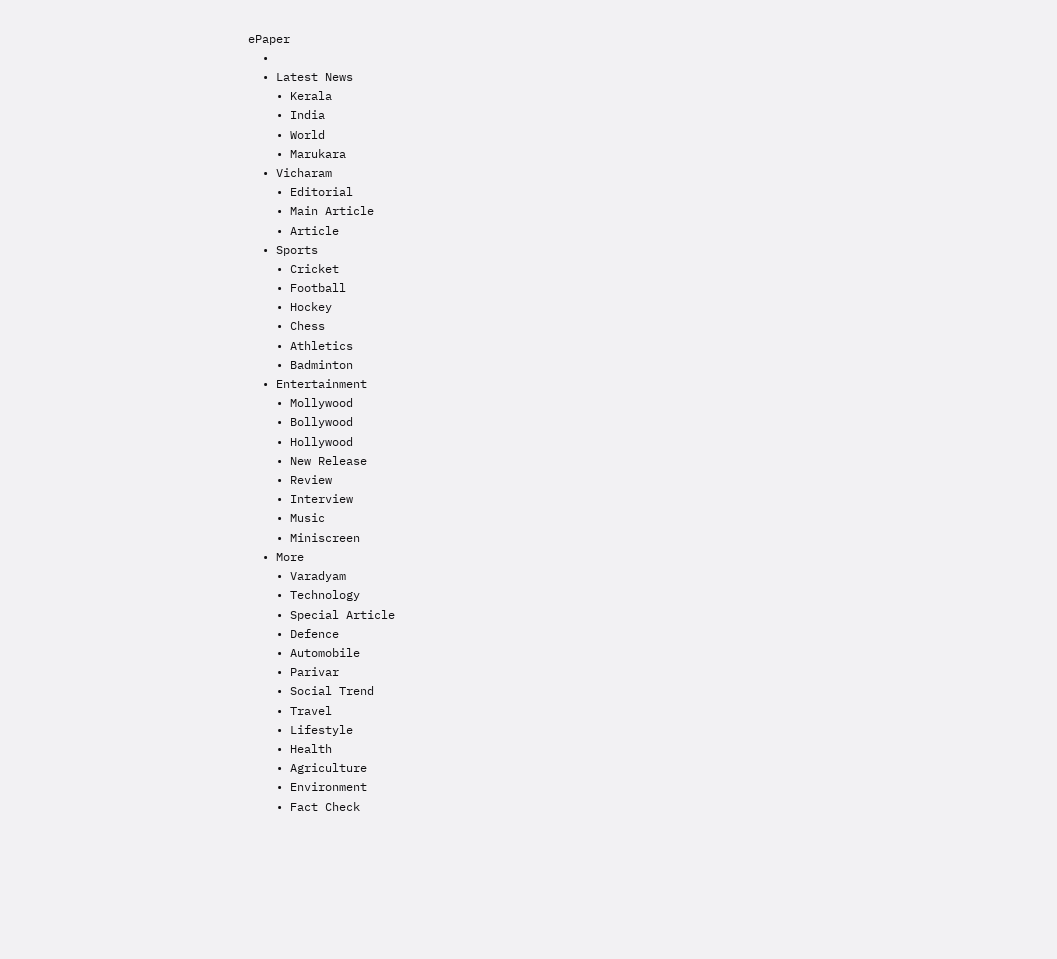ePaper
  •
  • Latest News
    • Kerala
    • India
    • World
    • Marukara
  • Vicharam
    • Editorial
    • Main Article
    • Article
  • Sports
    • Cricket
    • Football
    • Hockey
    • Chess
    • Athletics
    • Badminton
  • Entertainment
    • Mollywood
    • Bollywood
    • Hollywood
    • New Release
    • Review
    • Interview
    • Music
    • Miniscreen
  • More
    • Varadyam
    • Technology
    • Special Article
    • Defence
    • Automobile
    • Parivar
    • Social Trend
    • Travel
    • Lifestyle
    • Health
    • Agriculture
    • Environment
    • Fact Check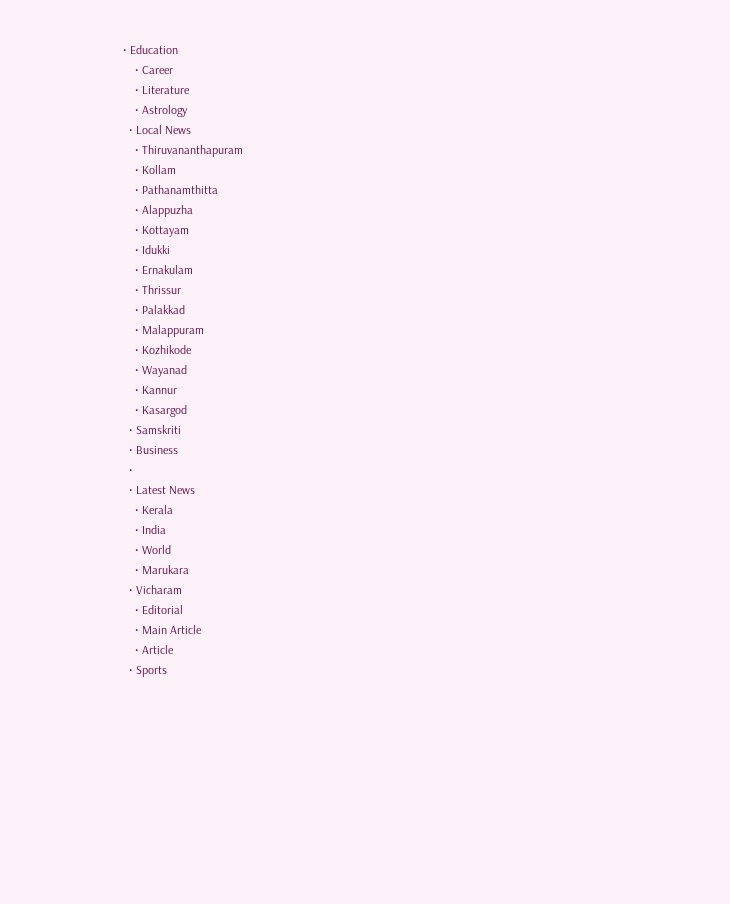• Education
    • Career
    • Literature
    • Astrology
  • Local News
    • Thiruvananthapuram
    • Kollam
    • Pathanamthitta
    • Alappuzha
    • Kottayam
    • Idukki
    • Ernakulam
    • Thrissur
    • Palakkad
    • Malappuram
    • Kozhikode
    • Wayanad
    • Kannur
    • Kasargod
  • Samskriti
  • Business
  •
  • Latest News
    • Kerala
    • India
    • World
    • Marukara
  • Vicharam
    • Editorial
    • Main Article
    • Article
  • Sports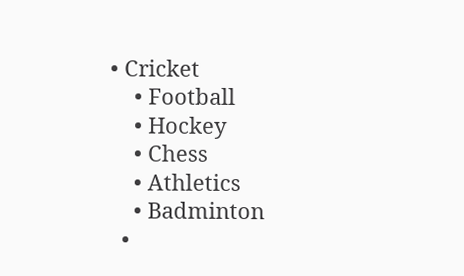• Cricket
    • Football
    • Hockey
    • Chess
    • Athletics
    • Badminton
  •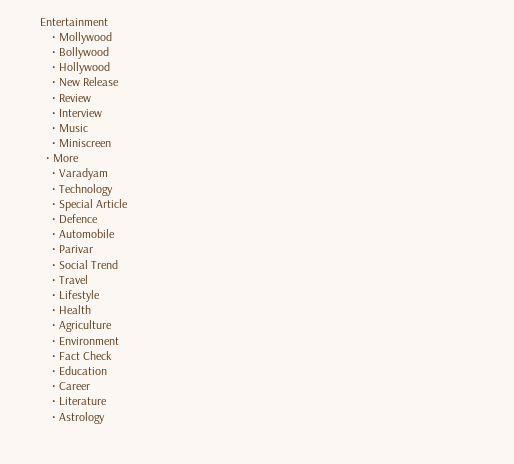Entertainment
    • Mollywood
    • Bollywood
    • Hollywood
    • New Release
    • Review
    • Interview
    • Music
    • Miniscreen
  • More
    • Varadyam
    • Technology
    • Special Article
    • Defence
    • Automobile
    • Parivar
    • Social Trend
    • Travel
    • Lifestyle
    • Health
    • Agriculture
    • Environment
    • Fact Check
    • Education
    • Career
    • Literature
    • Astrology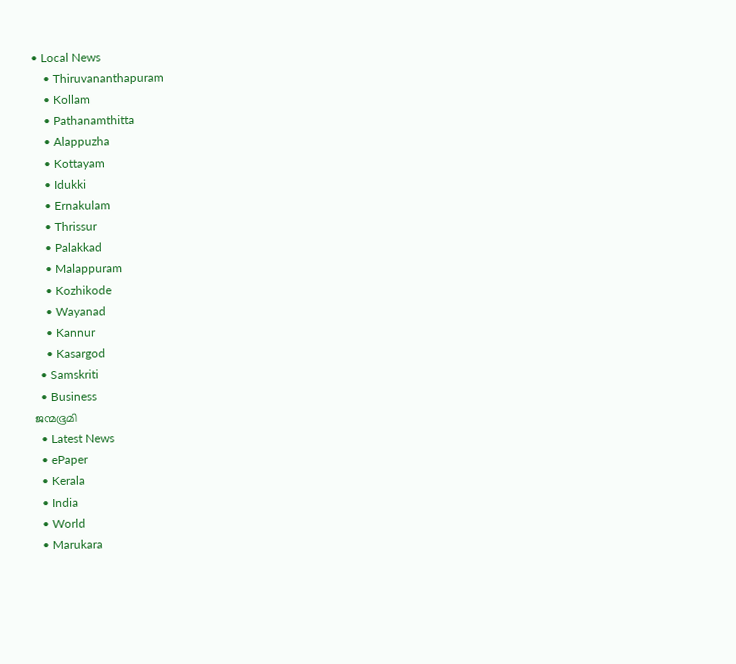• Local News
    • Thiruvananthapuram
    • Kollam
    • Pathanamthitta
    • Alappuzha
    • Kottayam
    • Idukki
    • Ernakulam
    • Thrissur
    • Palakkad
    • Malappuram
    • Kozhikode
    • Wayanad
    • Kannur
    • Kasargod
  • Samskriti
  • Business
ജന്മഭൂമി
  • Latest News
  • ePaper
  • Kerala
  • India
  • World
  • Marukara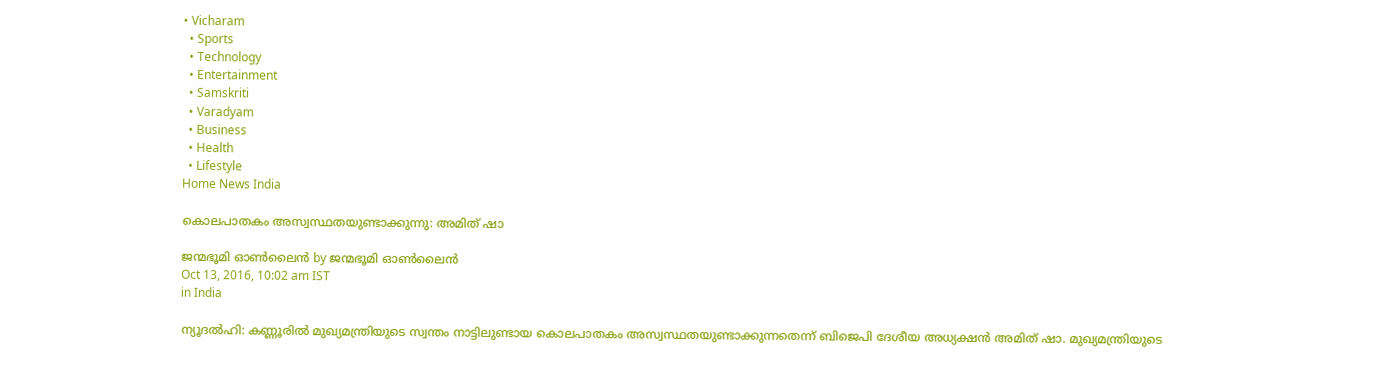• Vicharam
  • Sports
  • Technology
  • Entertainment
  • Samskriti
  • Varadyam
  • Business
  • Health
  • Lifestyle
Home News India

കൊലപാതകം അസ്വസ്ഥതയുണ്ടാക്കുന്നു: അമിത് ഷാ

ജന്മഭൂമി ഓണ്‍ലൈന്‍ by ജന്മഭൂമി ഓണ്‍ലൈന്‍
Oct 13, 2016, 10:02 am IST
in India

ന്യൂദല്‍ഹി: കണ്ണൂരില്‍ മുഖ്യമന്ത്രിയുടെ സ്വന്തം നാട്ടിലുണ്ടായ കൊലപാതകം അസ്വസ്ഥതയുണ്ടാക്കുന്നതെന്ന് ബിജെപി ദേശീയ അധ്യക്ഷന്‍ അമിത് ഷാ. മുഖ്യമന്ത്രിയുടെ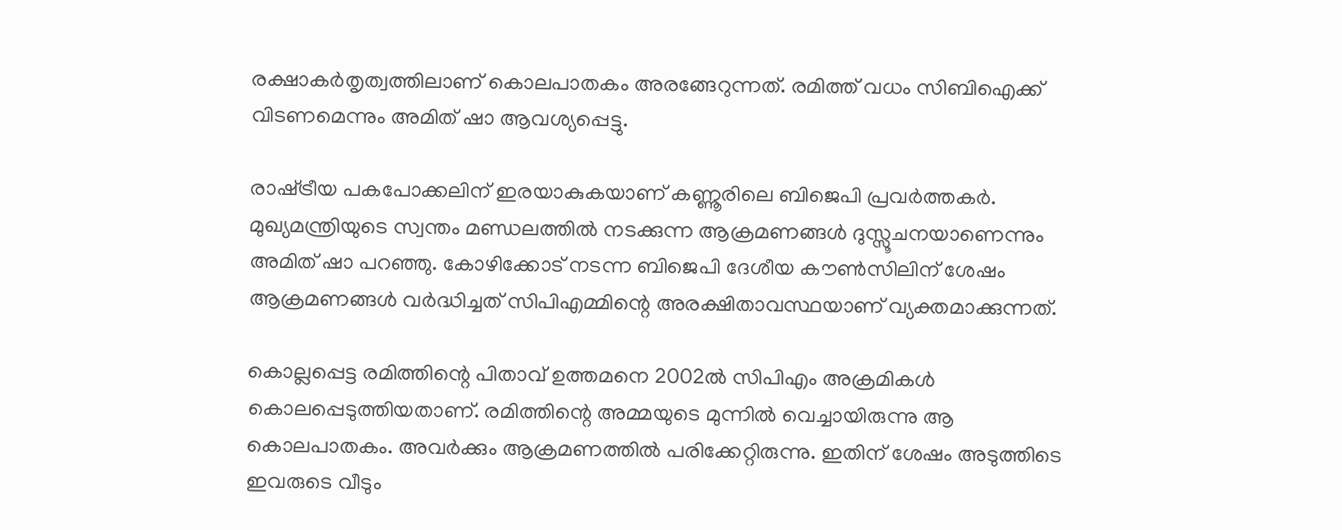രക്ഷാകര്‍തൃത്വത്തിലാണ് കൊലപാതകം അരങ്ങേറുന്നത്. രമിത്ത് വധം സിബിഐക്ക് വിടണമെന്നും അമിത് ഷാ ആവശ്യപ്പെട്ടു.

രാഷ്‌ട്രീയ പകപോക്കലിന് ഇരയാകുകയാണ് കണ്ണൂരിലെ ബിജെപി പ്രവര്‍ത്തകര്‍. മുഖ്യമന്ത്രിയുടെ സ്വന്തം മണ്ഡലത്തില്‍ നടക്കുന്ന ആക്രമണങ്ങള്‍ ദുസ്സൂചനയാണെന്നും അമിത് ഷാ പറഞ്ഞു. കോഴിക്കോട് നടന്ന ബിജെപി ദേശീയ കൗണ്‍സിലിന് ശേഷം ആക്രമണങ്ങള്‍ വര്‍ദ്ധിച്ചത് സിപിഎമ്മിന്റെ അരക്ഷിതാവസ്ഥയാണ് വ്യക്തമാക്കുന്നത്.

കൊല്ലപ്പെട്ട രമിത്തിന്റെ പിതാവ് ഉത്തമനെ 2002ല്‍ സിപിഎം അക്രമികള്‍ കൊലപ്പെടുത്തിയതാണ്. രമിത്തിന്റെ അമ്മയുടെ മുന്നില്‍ വെച്ചായിരുന്നു ആ കൊലപാതകം. അവര്‍ക്കും ആക്രമണത്തില്‍ പരിക്കേറ്റിരുന്നു. ഇതിന് ശേഷം അടുത്തിടെ ഇവരുടെ വീടും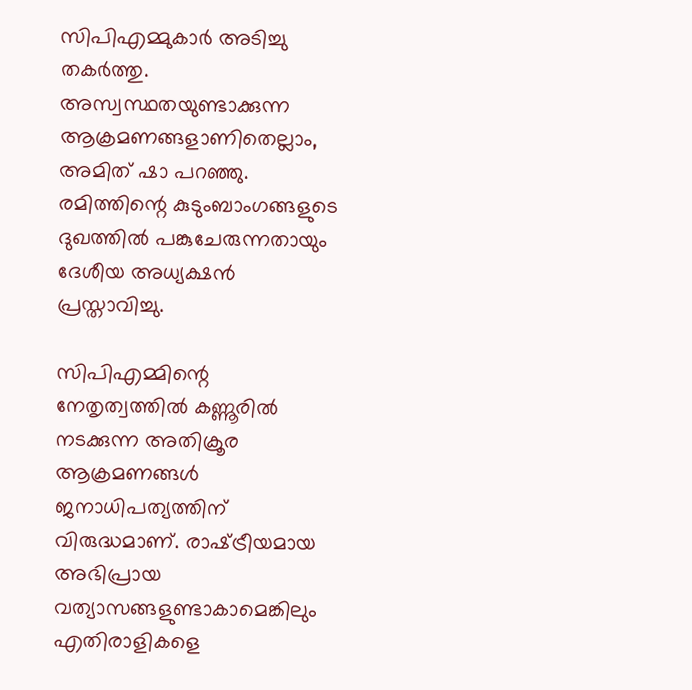സിപിഎമ്മുകാര്‍ അടിച്ചു തകര്‍ത്തു. അസ്വസ്ഥതയുണ്ടാക്കുന്ന ആക്രമണങ്ങളാണിതെല്ലാം, അമിത് ഷാ പറഞ്ഞു. രമിത്തിന്റെ കുടുംബാംഗങ്ങളുടെ ദുഖത്തില്‍ പങ്കുചേരുന്നതായും ദേശീയ അധ്യക്ഷന്‍ പ്രസ്താവിച്ചു.

സിപിഎമ്മിന്റെ നേതൃത്വത്തില്‍ കണ്ണൂരില്‍ നടക്കുന്ന അതിക്രൂര ആക്രമണങ്ങള്‍ ജനാധിപത്യത്തിന് വിരുദ്ധമാണ്. രാഷ്‌ട്രീയമായ അഭിപ്രായ വത്യാസങ്ങളുണ്ടാകാമെങ്കിലും എതിരാളികളെ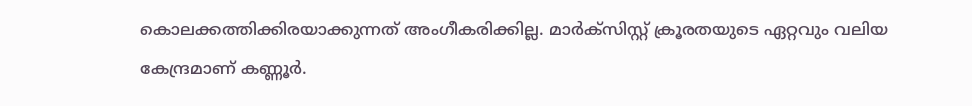കൊലക്കത്തിക്കിരയാക്കുന്നത് അംഗീകരിക്കില്ല. മാര്‍ക്‌സിസ്റ്റ് ക്രൂരതയുടെ ഏറ്റവും വലിയ കേന്ദ്രമാണ് കണ്ണൂര്‍.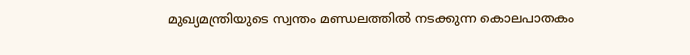മുഖ്യമന്ത്രിയുടെ സ്വന്തം മണ്ഡലത്തില്‍ നടക്കുന്ന കൊലപാതകം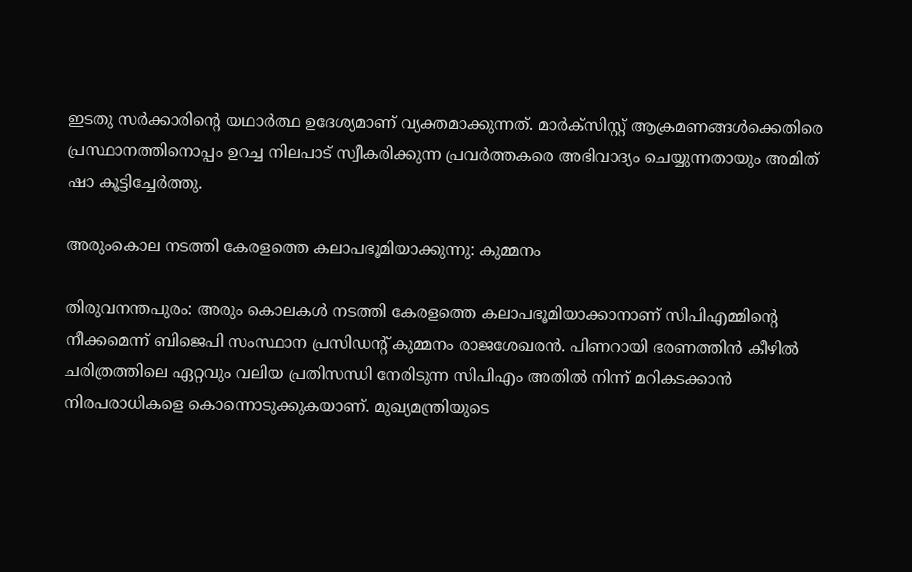ഇടതു സര്‍ക്കാരിന്റെ യഥാര്‍ത്ഥ ഉദേശ്യമാണ് വ്യക്തമാക്കുന്നത്. മാര്‍ക്‌സിസ്റ്റ് ആക്രമണങ്ങള്‍ക്കെതിരെ പ്രസ്ഥാനത്തിനൊപ്പം ഉറച്ച നിലപാട് സ്വീകരിക്കുന്ന പ്രവര്‍ത്തകരെ അഭിവാദ്യം ചെയ്യുന്നതായും അമിത് ഷാ കൂട്ടിച്ചേര്‍ത്തു.

അരുംകൊല നടത്തി കേരളത്തെ കലാപഭൂമിയാക്കുന്നു: കുമ്മനം

തിരുവനന്തപുരം: അരും കൊലകള്‍ നടത്തി കേരളത്തെ കലാപഭൂമിയാക്കാനാണ് സിപിഎമ്മിന്റെ നീക്കമെന്ന് ബിജെപി സംസ്ഥാന പ്രസിഡന്റ് കുമ്മനം രാജശേഖരന്‍. പിണറായി ഭരണത്തിന്‍ കീഴില്‍ ചരിത്രത്തിലെ ഏറ്റവും വലിയ പ്രതിസന്ധി നേരിടുന്ന സിപിഎം അതില്‍ നിന്ന് മറികടക്കാന്‍ നിരപരാധികളെ കൊന്നൊടുക്കുകയാണ്. മുഖ്യമന്ത്രിയുടെ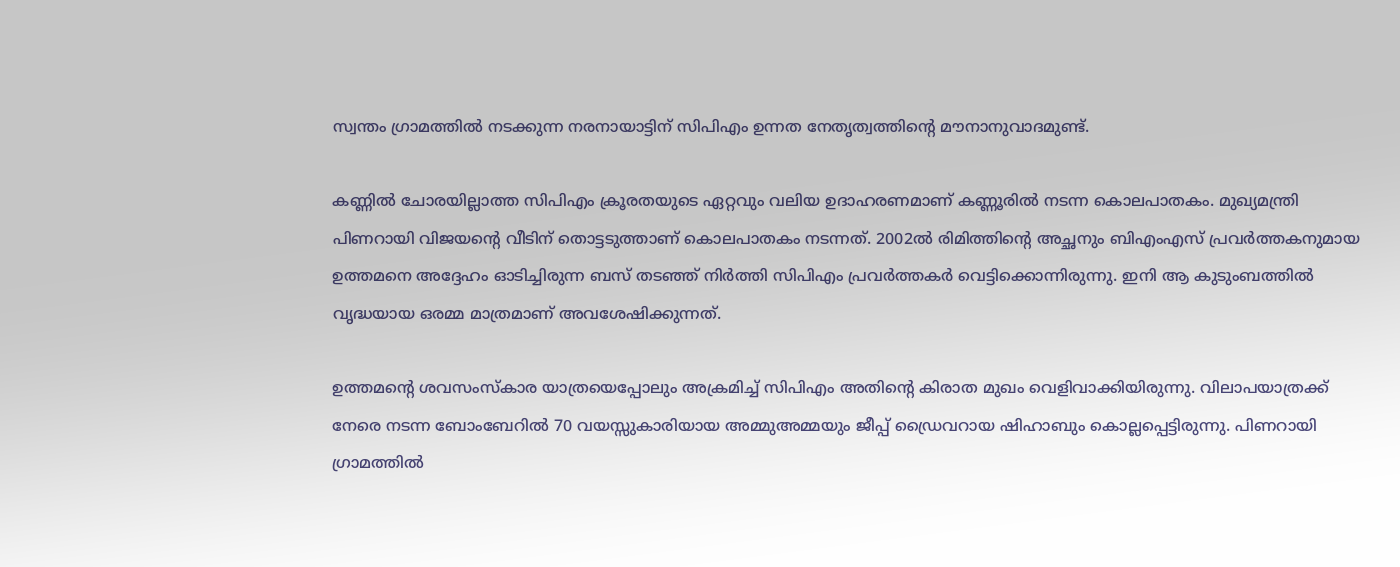സ്വന്തം ഗ്രാമത്തില്‍ നടക്കുന്ന നരനായാട്ടിന് സിപിഎം ഉന്നത നേതൃത്വത്തിന്റെ മൗനാനുവാദമുണ്ട്.

കണ്ണില്‍ ചോരയില്ലാത്ത സിപിഎം ക്രൂരതയുടെ ഏറ്റവും വലിയ ഉദാഹരണമാണ് കണ്ണൂരില്‍ നടന്ന കൊലപാതകം. മുഖ്യമന്ത്രി പിണറായി വിജയന്റെ വീടിന് തൊട്ടടുത്താണ് കൊലപാതകം നടന്നത്. 2002ല്‍ രിമിത്തിന്റെ അച്ഛനും ബിഎംഎസ് പ്രവര്‍ത്തകനുമായ ഉത്തമനെ അദ്ദേഹം ഓടിച്ചിരുന്ന ബസ് തടഞ്ഞ് നിര്‍ത്തി സിപിഎം പ്രവര്‍ത്തകര്‍ വെട്ടിക്കൊന്നിരുന്നു. ഇനി ആ കുടുംബത്തില്‍ വൃദ്ധയായ ഒരമ്മ മാത്രമാണ് അവശേഷിക്കുന്നത്.

ഉത്തമന്റെ ശവസംസ്‌കാര യാത്രയെപ്പോലും അക്രമിച്ച് സിപിഎം അതിന്റെ കിരാത മുഖം വെളിവാക്കിയിരുന്നു. വിലാപയാത്രക്ക് നേരെ നടന്ന ബോംബേറില്‍ 70 വയസ്സുകാരിയായ അമ്മുഅമ്മയും ജീപ്പ് ഡ്രൈവറായ ഷിഹാബും കൊല്ലപ്പെട്ടിരുന്നു. പിണറായി ഗ്രാമത്തില്‍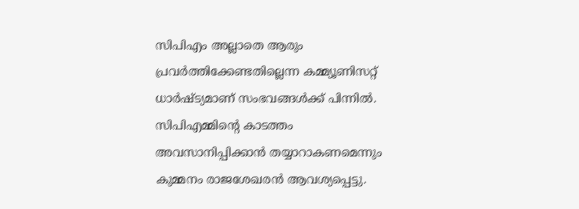സിപിഎം അല്ലാതെ ആരും പ്രവര്‍ത്തിക്കേണ്ടതില്ലെന്ന കമ്മ്യൂണിസറ്റ് ധാര്‍ഷ്ട്യമാണ് സംഭവങ്ങള്‍ക്ക് പിന്നില്‍. സിപിഎമ്മിന്റെ കാടത്തം അവസാനിപ്പിക്കാന്‍ തയ്യാറാകണമെന്നും കുമ്മനം രാജശേഖരന്‍ ആവശ്യപ്പെട്ടു.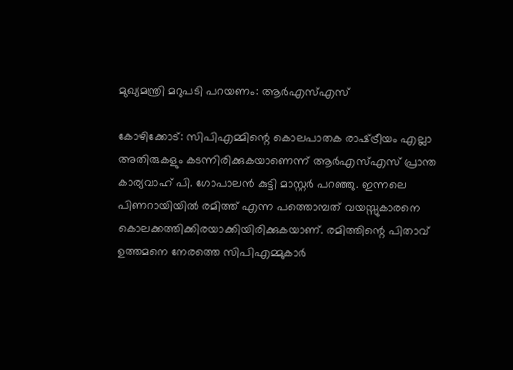മുഖ്യമന്ത്രി മറുപടി പറയണം: ആര്‍എസ്എസ്

കോഴിക്കോട്: സിപിഎമ്മിന്റെ കൊലപാതക രാഷ്‌ട്രീയം എല്ലാ അതിരുകളും കടന്നിരിക്കുകയാണെന്ന് ആര്‍എസ്എസ് പ്രാന്ത കാര്യവാഹ് പി. ഗോപാലന്‍ കുട്ടി മാസ്റ്റര്‍ പറഞ്ഞു. ഇന്നലെ പിണറായിയില്‍ രമിത്ത് എന്ന പത്തൊമ്പത് വയസ്സുകാരനെ കൊലക്കത്തിക്കിരയാക്കിയിരിക്കുകയാണ്. രമിത്തിന്റെ പിതാവ് ഉത്തമനെ നേരത്തെ സിപിഎമ്മുകാര്‍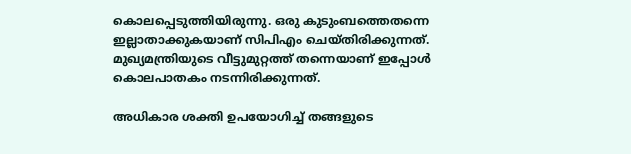കൊലപ്പെടുത്തിയിരുന്നു. ഒരു കുടുംബത്തെതന്നെ ഇല്ലാതാക്കുകയാണ് സിപിഎം ചെയ്തിരിക്കുന്നത്. മുഖ്യമന്ത്രിയുടെ വീട്ടുമുറ്റത്ത് തന്നെയാണ് ഇപ്പോള്‍ കൊലപാതകം നടന്നിരിക്കുന്നത്.

അധികാര ശക്തി ഉപയോഗിച്ച് തങ്ങളുടെ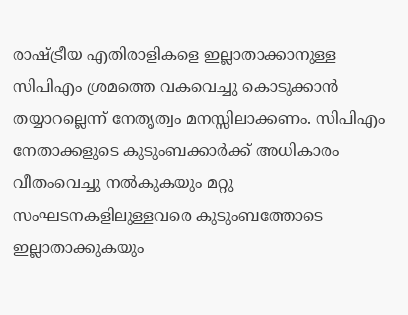രാഷ്‌ട്രീയ എതിരാളികളെ ഇല്ലാതാക്കാനുള്ള സിപിഎം ശ്രമത്തെ വകവെച്ചു കൊടുക്കാന്‍ തയ്യാറല്ലെന്ന് നേതൃത്വം മനസ്സിലാക്കണം. സിപിഎം നേതാക്കളുടെ കുടുംബക്കാര്‍ക്ക് അധികാരം വീതംവെച്ചു നല്‍കുകയും മറ്റു സംഘടനകളിലുള്ളവരെ കുടുംബത്തോടെ ഇല്ലാതാക്കുകയും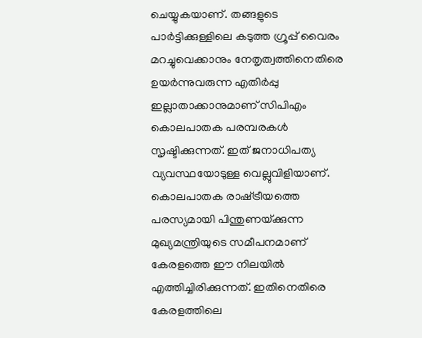ചെയ്യുകയാണ്. തങ്ങളുടെ പാര്‍ട്ടിക്കുള്ളിലെ കടുത്ത ഗ്രൂപ്പ് വൈരം മറച്ചുവെക്കാനും നേതൃത്വത്തിനെതിരെ ഉയര്‍ന്നുവരുന്ന എതിര്‍പ്പു ഇല്ലാതാക്കാനുമാണ് സിപിഎം കൊലപാതക പരമ്പരകള്‍ സൃഷ്ടിക്കുന്നത്. ഇത് ജനാധിപത്യ വ്യവസ്ഥയോടുള്ള വെല്ലുവിളിയാണ്. കൊലപാതക രാഷ്‌ട്രീയത്തെ പരസ്യമായി പിന്തുണയ്‌ക്കുന്ന മുഖ്യമന്ത്രിയുടെ സമീപനമാണ് കേരളത്തെ ഈ നിലയില്‍ എത്തിച്ചിരിക്കുന്നത്. ഇതിനെതിരെ കേരളത്തിലെ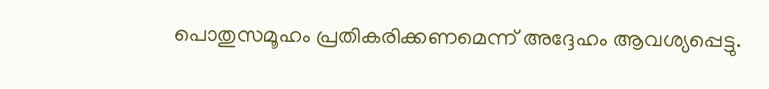പൊതുസമൂഹം പ്രതികരിക്കണമെന്ന് അദ്ദേഹം ആവശ്യപ്പെട്ടു.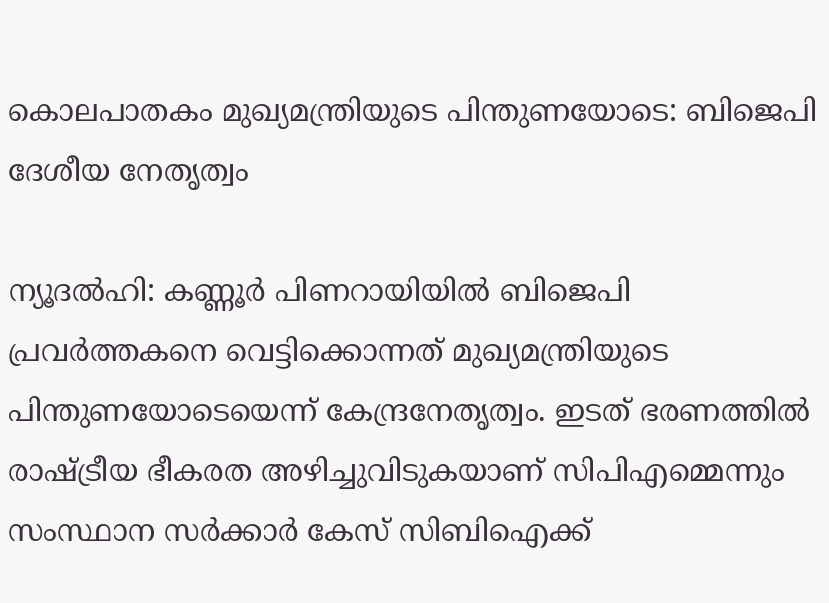കൊലപാതകം മുഖ്യമന്ത്രിയുടെ പിന്തുണയോടെ: ബിജെപി ദേശീയ നേതൃത്വം

ന്യൂദല്‍ഹി: കണ്ണൂര്‍ പിണറായിയില്‍ ബിജെപി പ്രവര്‍ത്തകനെ വെട്ടിക്കൊന്നത് മുഖ്യമന്ത്രിയുടെ പിന്തുണയോടെയെന്ന് കേന്ദ്രനേതൃത്വം. ഇടത് ഭരണത്തില്‍ രാഷ്‌ട്രീയ ഭീകരത അഴിച്ചുവിടുകയാണ് സിപിഎമ്മെന്നും സംസ്ഥാന സര്‍ക്കാര്‍ കേസ് സിബിഐക്ക്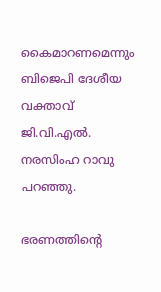കൈമാറണമെന്നും ബിജെപി ദേശീയ വക്താവ് ജി.വി.എല്‍. നരസിംഹ റാവു പറഞ്ഞു.

ഭരണത്തിന്റെ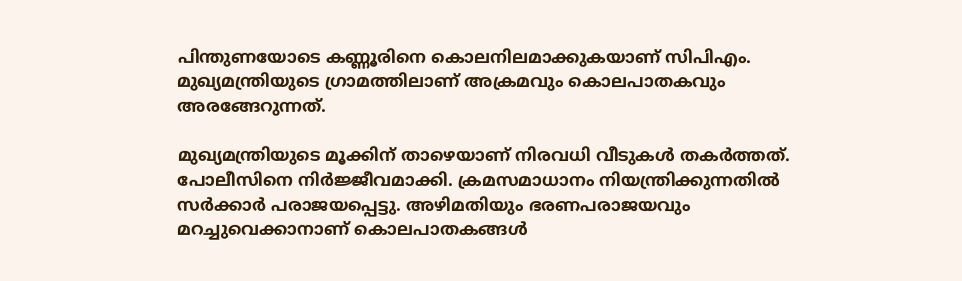പിന്തുണയോടെ കണ്ണൂരിനെ കൊലനിലമാക്കുകയാണ് സിപിഎം. മുഖ്യമന്ത്രിയുടെ ഗ്രാമത്തിലാണ് അക്രമവും കൊലപാതകവും അരങ്ങേറുന്നത്.

മുഖ്യമന്ത്രിയുടെ മൂക്കിന് താഴെയാണ് നിരവധി വീടുകള്‍ തകര്‍ത്തത്. പോലീസിനെ നിര്‍ജ്ജീവമാക്കി. ക്രമസമാധാനം നിയന്ത്രിക്കുന്നതില്‍ സര്‍ക്കാര്‍ പരാജയപ്പെട്ടു. അഴിമതിയും ഭരണപരാജയവും മറച്ചുവെക്കാനാണ് കൊലപാതകങ്ങള്‍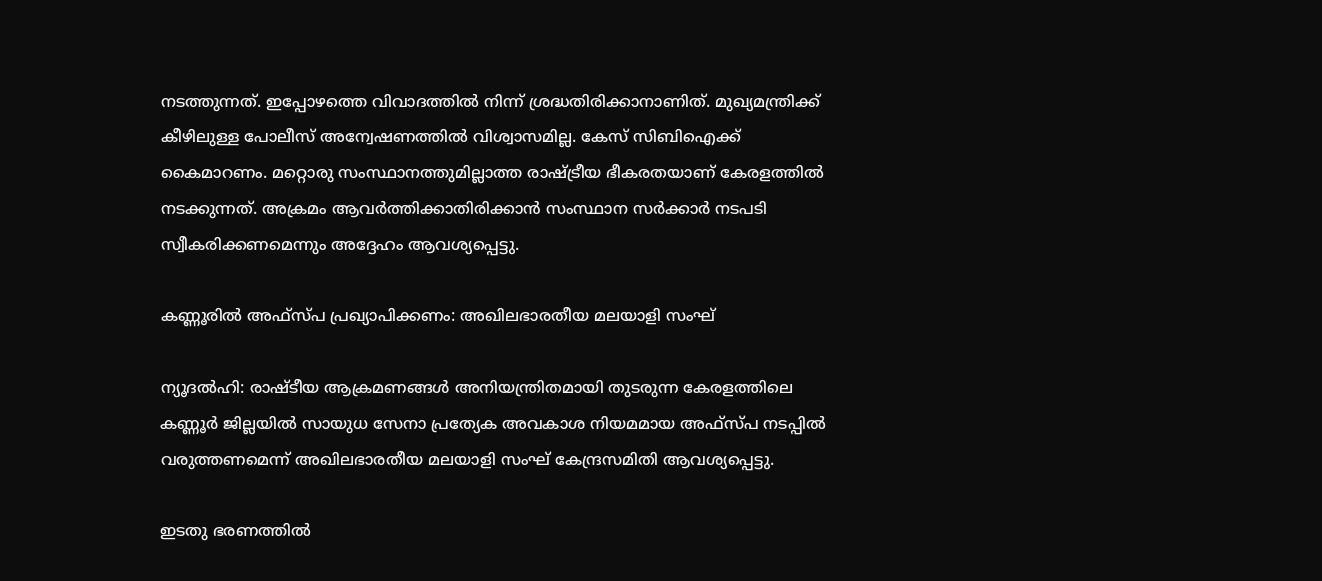നടത്തുന്നത്. ഇപ്പോഴത്തെ വിവാദത്തില്‍ നിന്ന് ശ്രദ്ധതിരിക്കാനാണിത്. മുഖ്യമന്ത്രിക്ക് കീഴിലുള്ള പോലീസ് അന്വേഷണത്തില്‍ വിശ്വാസമില്ല. കേസ് സിബിഐക്ക് കൈമാറണം. മറ്റൊരു സംസ്ഥാനത്തുമില്ലാത്ത രാഷ്‌ട്രീയ ഭീകരതയാണ് കേരളത്തില്‍ നടക്കുന്നത്. അക്രമം ആവര്‍ത്തിക്കാതിരിക്കാന്‍ സംസ്ഥാന സര്‍ക്കാര്‍ നടപടി സ്വീകരിക്കണമെന്നും അദ്ദേഹം ആവശ്യപ്പെട്ടു.

കണ്ണൂരില്‍ അഫ്‌സ്പ പ്രഖ്യാപിക്കണം: അഖിലഭാരതീയ മലയാളി സംഘ്

ന്യൂദല്‍ഹി: രാഷ്ടീയ ആക്രമണങ്ങള്‍ അനിയന്ത്രിതമായി തുടരുന്ന കേരളത്തിലെ കണ്ണൂര്‍ ജില്ലയില്‍ സായുധ സേനാ പ്രത്യേക അവകാശ നിയമമായ അഫ്‌സ്പ നടപ്പില്‍ വരുത്തണമെന്ന് അഖിലഭാരതീയ മലയാളി സംഘ് കേന്ദ്രസമിതി ആവശ്യപ്പെട്ടു.

ഇടതു ഭരണത്തില്‍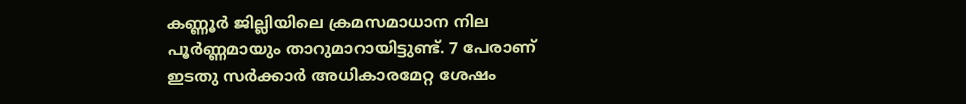കണ്ണൂര്‍ ജില്ലിയിലെ ക്രമസമാധാന നില പൂര്‍ണ്ണമായും താറുമാറായിട്ടുണ്ട്. 7 പേരാണ് ഇടതു സര്‍ക്കാര്‍ അധികാരമേറ്റ ശേഷം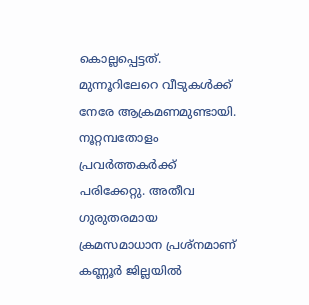കൊല്ലപ്പെട്ടത്. മുന്നൂറിലേറെ വീടുകള്‍ക്ക് നേരേ ആക്രമണമുണ്ടായി. നൂറ്റമ്പതോളം പ്രവര്‍ത്തകര്‍ക്ക് പരിക്കേറ്റു. അതീവ ഗുരുതരമായ ക്രമസമാധാന പ്രശ്‌നമാണ് കണ്ണൂര്‍ ജില്ലയില്‍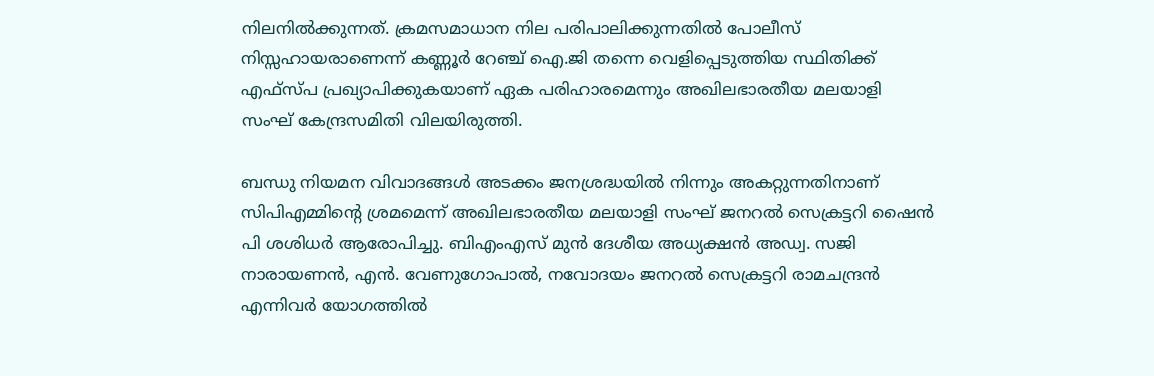നിലനില്‍ക്കുന്നത്. ക്രമസമാധാന നില പരിപാലിക്കുന്നതില്‍ പോലീസ് നിസ്സഹായരാണെന്ന് കണ്ണൂര്‍ റേഞ്ച് ഐ.ജി തന്നെ വെളിപ്പെടുത്തിയ സ്ഥിതിക്ക് എഫ്‌സ്പ പ്രഖ്യാപിക്കുകയാണ് ഏക പരിഹാരമെന്നും അഖിലഭാരതീയ മലയാളി സംഘ് കേന്ദ്രസമിതി വിലയിരുത്തി.

ബന്ധു നിയമന വിവാദങ്ങള്‍ അടക്കം ജനശ്രദ്ധയില്‍ നിന്നും അകറ്റുന്നതിനാണ് സിപിഎമ്മിന്റെ ശ്രമമെന്ന് അഖിലഭാരതീയ മലയാളി സംഘ് ജനറല്‍ സെക്രട്ടറി ഷൈന്‍ പി ശശിധര്‍ ആരോപിച്ചു. ബിഎംഎസ് മുന്‍ ദേശീയ അധ്യക്ഷന്‍ അഡ്വ. സജി നാരായണന്‍, എന്‍. വേണുഗോപാല്‍, നവോദയം ജനറല്‍ സെക്രട്ടറി രാമചന്ദ്രന്‍ എന്നിവര്‍ യോഗത്തില്‍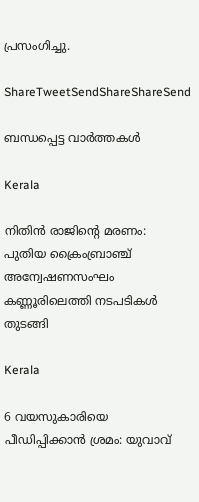പ്രസംഗിച്ചു.

ShareTweetSendShareShareSend

ബന്ധപ്പെട്ട വാര്‍ത്തകള്‍

Kerala

നിതിന്‍ രാജിന്റെ മരണം: പുതിയ ക്രൈംബ്രാഞ്ച് അന്വേഷണസംഘം കണ്ണൂരിലെത്തി നടപടികള്‍ തുടങ്ങി

Kerala

6 വയസുകാരിയെ പീഡിപ്പിക്കാന്‍ ശ്രമം: യുവാവ്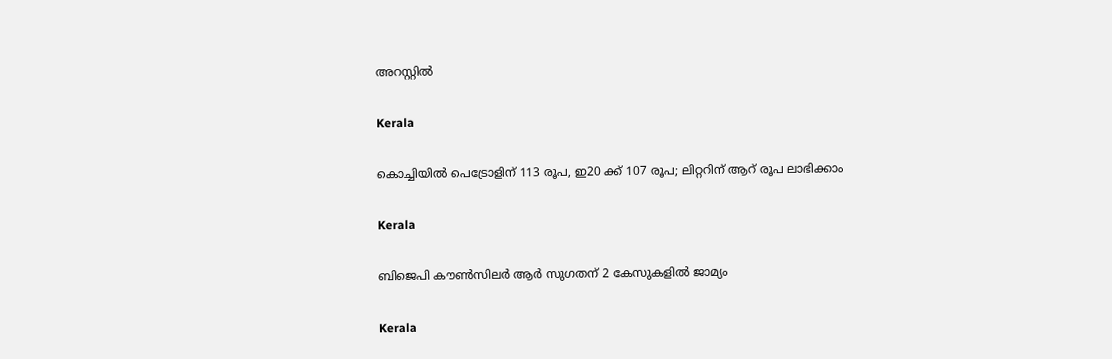അറസ്റ്റില്‍

Kerala

കൊച്ചിയില്‍ പെട്രോളിന് 113 രൂപ, ഇ20 ക്ക് 107 രൂപ; ലിറ്ററിന് ആറ് രൂപ ലാഭിക്കാം

Kerala

ബിജെപി കൗണ്‍സിലര്‍ ആര്‍ സുഗതന് 2 കേസുകളില്‍ ജാമ്യം

Kerala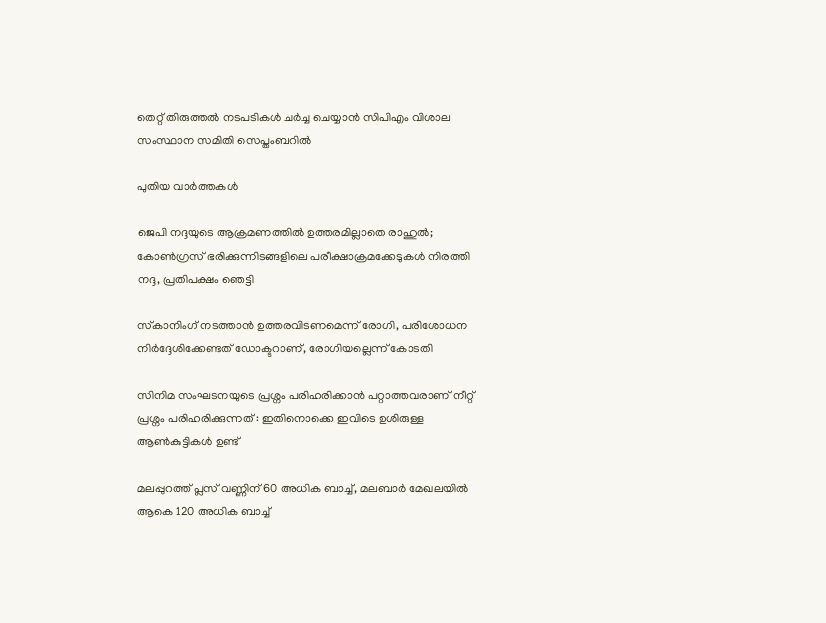തെറ്റ് തിരുത്തല്‍ നടപടികള്‍ ചര്‍ച്ച ചെയ്യാന്‍ സിപിഎം വിശാല സംസ്ഥാന സമിതി സെപ്തംബറില്‍

പുതിയ വാര്‍ത്തകള്‍

ജെപി നദ്ദയുടെ ആക്രമണത്തില്‍ ഉത്തരമില്ലാതെ രാഹുല്‍; കോണ്‍ഗ്രസ് ഭരിക്കുന്നിടങ്ങളിലെ പരീക്ഷാക്രമക്കേടുകള്‍ നിരത്തി നദ്ദ, പ്രതിപക്ഷം ഞെട്ടി

സ്‌കാനിംഗ് നടത്താന്‍ ഉത്തരവിടണമെന്ന് രോഗി, പരിശോധന നിര്‍ദ്ദേശിക്കേണ്ടത് ഡോക്ടറാണ്, രോഗിയല്ലെന്ന് കോടതി

സിനിമ സംഘടനയുടെ പ്രശ്നം പരിഹരിക്കാൻ പറ്റാത്തവരാണ് നീറ്റ് പ്രശ്നം പരിഹരിക്കുന്നത് : ഇതിനൊക്കെ ഇവിടെ ഉശിരുള്ള ആൺകുട്ടികൾ ഉണ്ട്

മലപ്പുറത്ത് പ്ലസ് വണ്ണിന് 60 അധിക ബാച്ച്, മലബാര്‍ മേഖലയില്‍ ആകെ 120 അധിക ബാച്ച്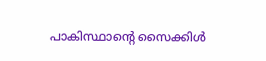പാകിസ്ഥാന്റെ സൈക്കിൾ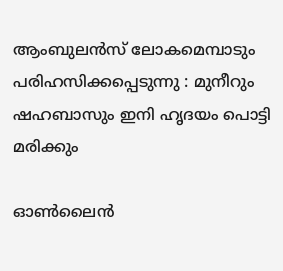ആംബുലൻസ് ലോകമെമ്പാടും പരിഹസിക്കപ്പെടുന്നു : മുനീറും ഷഹബാസും ഇനി ഹൃദയം പൊട്ടി മരിക്കും

ഓണ്‍ലൈന്‍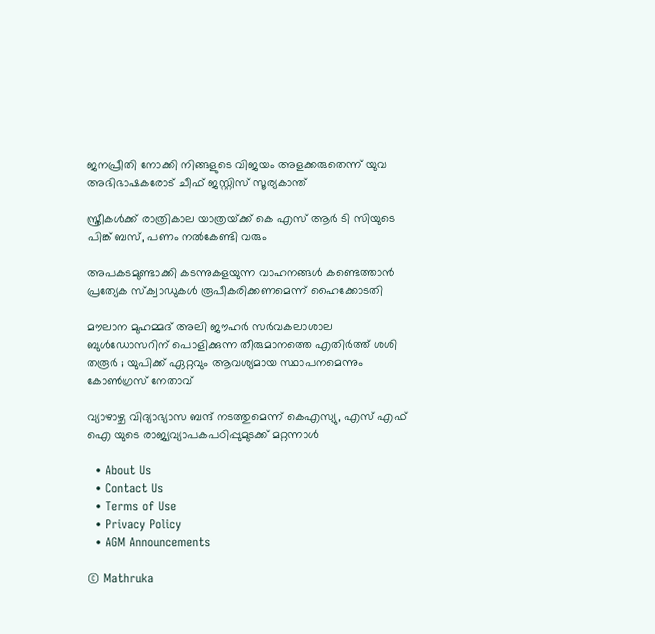ജനപ്രീതി നോക്കി നിങ്ങളുടെ വിജയം അളക്കരുതെന്ന് യുവ അഭിഭാഷകരോട് ചീഫ് ജസ്റ്റിസ് സൂര്യകാന്ത്

സ്ത്രീകള്‍ക്ക് രാത്രികാല യാത്രയ്‌ക്ക് കെ എസ് ആര്‍ ടി സിയുടെ പിങ്ക് ബസ്, പണം നല്‍കേണ്ടി വരും

അപകടമുണ്ടാക്കി കടന്നുകളയുന്ന വാഹനങ്ങള്‍ കണ്ടെത്താന്‍ പ്രത്യേക സ്‌ക്വാഡുകള്‍ രൂപീകരിക്കണമെന്ന് ഹൈക്കോടതി

മൗലാന മുഹമ്മദ് അലി ജൗഹർ സർവകലാശാല ബുൾഡോസറിന് പൊളിക്കുന്ന തീരുമാനത്തെ എതിർത്ത് ശശി തരൂർ ; യുപിക്ക് ഏറ്റവും ആവശ്യമായ സ്ഥാപനമെന്നും കോൺഗ്രസ് നേതാവ്

വ്യാഴാഴ്ച വിദ്യാഭ്യാസ ബന്ദ് നടത്തുമെന്ന് കെഎസ്യു, എസ് എഫ് ഐ യുടെ രാജ്യവ്യാപകപഠിപ്പുമുടക്ക് മറ്റന്നാള്‍

  • About Us
  • Contact Us
  • Terms of Use
  • Privacy Policy
  • AGM Announcements

© Mathruka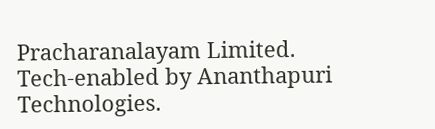Pracharanalayam Limited.
Tech-enabled by Ananthapuri Technologies.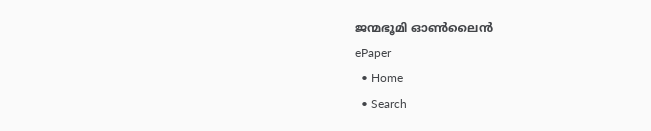ജന്മഭൂമി ഓണ്‍ലൈന്‍
ePaper
  • Home
  • Search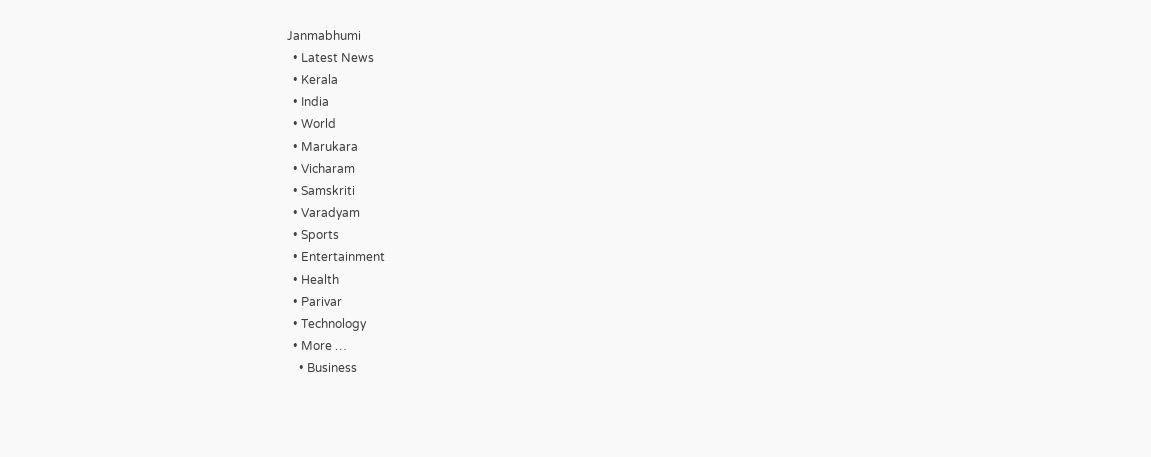Janmabhumi
  • Latest News
  • Kerala
  • India
  • World
  • Marukara
  • Vicharam
  • Samskriti
  • Varadyam
  • Sports
  • Entertainment
  • Health
  • Parivar
  • Technology
  • More …
    • Business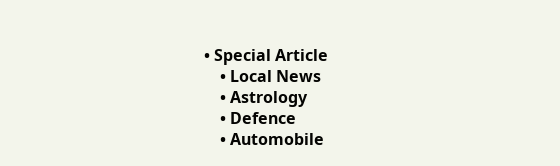• Special Article
    • Local News
    • Astrology
    • Defence
    • Automobile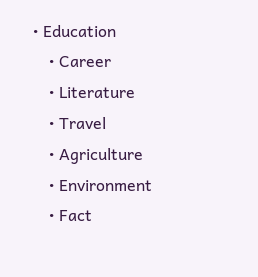• Education
    • Career
    • Literature
    • Travel
    • Agriculture
    • Environment
    • Fact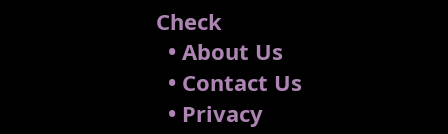Check
  • About Us
  • Contact Us
  • Privacy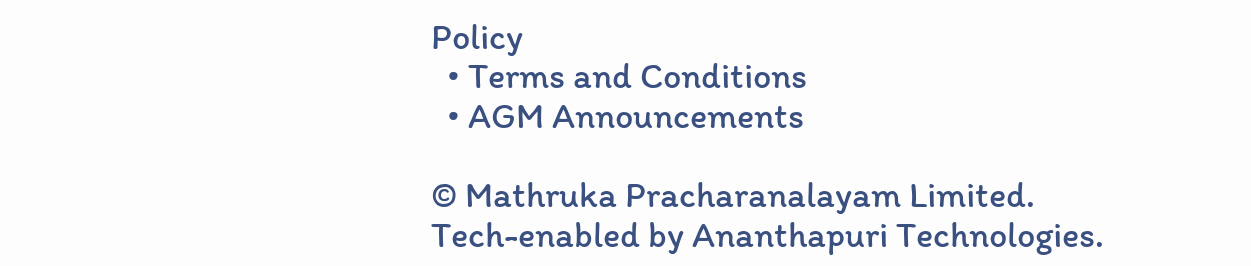Policy
  • Terms and Conditions
  • AGM Announcements

© Mathruka Pracharanalayam Limited.
Tech-enabled by Ananthapuri Technologies.